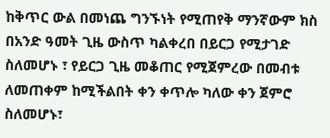ከቅጥር ውል በመነጨ ግንኙነት የሚጠየቅ ማንኛውም ክስ በአንድ ዓመት ጊዜ ውስጥ ካልቀረበ በይርጋ የሚታገድ ስለመሆኑ ፣ የይርጋ ጊዜ መቆጠር የሚጀምረው በመብቱ ለመጠቀም ከሚችልበት ቀን ቀጥሎ ካለው ቀን ጀምሮ ስለመሆኑ፣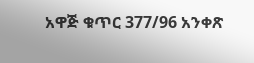አዋጅ ቁጥር 377/96 አንቀጽ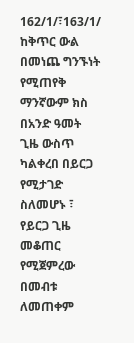162/1/፣163/1/
ከቅጥር ውል በመነጨ ግንኙነት የሚጠየቅ ማንኛውም ክስ በአንድ ዓመት ጊዜ ውስጥ ካልቀረበ በይርጋ የሚታገድ ስለመሆኑ ፣ የይርጋ ጊዜ መቆጠር የሚጀምረው በመብቱ ለመጠቀም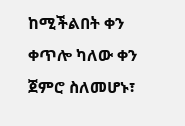ከሚችልበት ቀን ቀጥሎ ካለው ቀን ጀምሮ ስለመሆኑ፣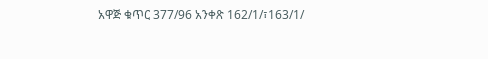አዋጅ ቁጥር 377/96 አንቀጽ 162/1/፣163/1/